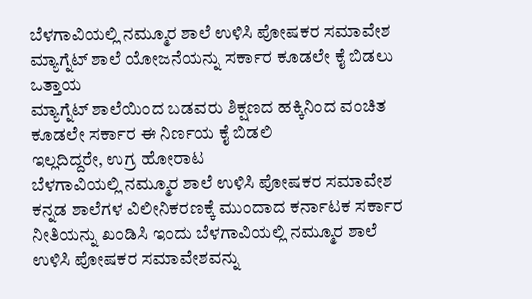ಬೆಳಗಾವಿಯಲ್ಲಿ ನಮ್ಮೂರ ಶಾಲೆ ಉಳಿಸಿ ಪೋಷಕರ ಸಮಾವೇಶ
ಮ್ಯಾಗ್ನೆಟ್ ಶಾಲೆ ಯೋಜನೆಯನ್ನು ಸರ್ಕಾರ ಕೂಡಲೇ ಕೈ ಬಿಡಲು ಒತ್ತಾಯ
ಮ್ಯಾಗ್ನೆಟ್ ಶಾಲೆಯಿಂದ ಬಡವರು ಶಿಕ್ಷಣದ ಹಕ್ಕಿನಿಂದ ವಂಚಿತ
ಕೂಡಲೇ ಸರ್ಕಾರ ಈ ನಿರ್ಣಯ ಕೈ ಬಿಡಲಿ
ಇಲ್ಲದಿದ್ದರೇ, ಉಗ್ರ ಹೋರಾಟ
ಬೆಳಗಾವಿಯಲ್ಲಿ ನಮ್ಮೂರ ಶಾಲೆ ಉಳಿಸಿ ಪೋಷಕರ ಸಮಾವೇಶ
ಕನ್ನಡ ಶಾಲೆಗಳ ವಿಲೀನಿಕರಣಕ್ಕೆ ಮುಂದಾದ ಕರ್ನಾಟಕ ಸರ್ಕಾರ ನೀತಿಯನ್ನು ಖಂಡಿಸಿ ಇಂದು ಬೆಳಗಾವಿಯಲ್ಲಿ ನಮ್ಮೂರ ಶಾಲೆ ಉಳಿಸಿ ಪೋಷಕರ ಸಮಾವೇಶವನ್ನು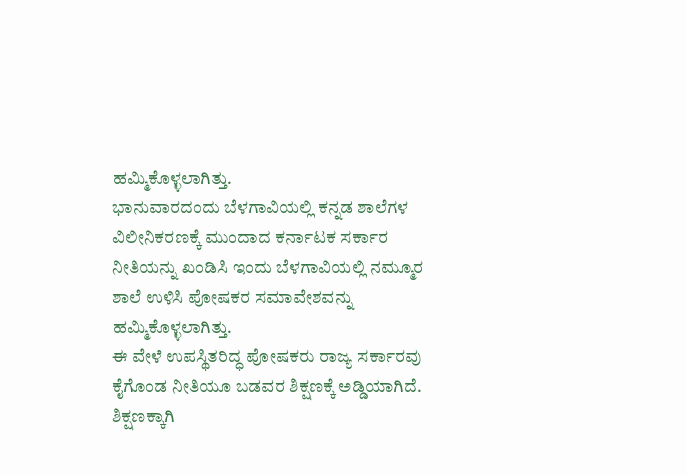ಹಮ್ಮಿಕೊಳ್ಳಲಾಗಿತ್ತು.
ಭಾನುವಾರದಂದು ಬೆಳಗಾವಿಯಲ್ಲಿ ಕನ್ನಡ ಶಾಲೆಗಳ ವಿಲೀನಿಕರಣಕ್ಕೆ ಮುಂದಾದ ಕರ್ನಾಟಕ ಸರ್ಕಾರ ನೀತಿಯನ್ನು ಖಂಡಿಸಿ ಇಂದು ಬೆಳಗಾವಿಯಲ್ಲಿ ನಮ್ಮೂರ ಶಾಲೆ ಉಳಿಸಿ ಪೋಷಕರ ಸಮಾವೇಶವನ್ನು ಹಮ್ಮಿಕೊಳ್ಳಲಾಗಿತ್ತು.
ಈ ವೇಳೆ ಉಪಸ್ಥಿತರಿದ್ಧ ಪೋಷಕರು ರಾಜ್ಯ ಸರ್ಕಾರವು ಕೈಗೊಂಡ ನೀತಿಯೂ ಬಡವರ ಶಿಕ್ಷಣಕ್ಕೆ ಅಡ್ಡಿಯಾಗಿದೆ. ಶಿಕ್ಷಣಕ್ಕಾಗಿ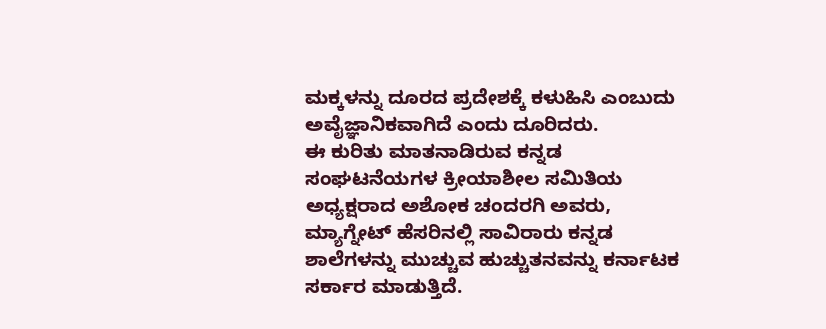ಮಕ್ಕಳನ್ನು ದೂರದ ಪ್ರದೇಶಕ್ಕೆ ಕಳುಹಿಸಿ ಎಂಬುದು ಅವೈಜ್ಞಾನಿಕವಾಗಿದೆ ಎಂದು ದೂರಿದರು.
ಈ ಕುರಿತು ಮಾತನಾಡಿರುವ ಕನ್ನಡ ಸಂಘಟನೆಯಗಳ ಕ್ರೀಯಾಶೀಲ ಸಮಿತಿಯ ಅಧ್ಯಕ್ಷರಾದ ಅಶೋಕ ಚಂದರಗಿ ಅವರು, ಮ್ಯಾಗ್ನೇಟ್ ಹೆಸರಿನಲ್ಲಿ ಸಾವಿರಾರು ಕನ್ನಡ ಶಾಲೆಗಳನ್ನು ಮುಚ್ಚುವ ಹುಚ್ಚುತನವನ್ನು ಕರ್ನಾಟಕ ಸರ್ಕಾರ ಮಾಡುತ್ತಿದೆ.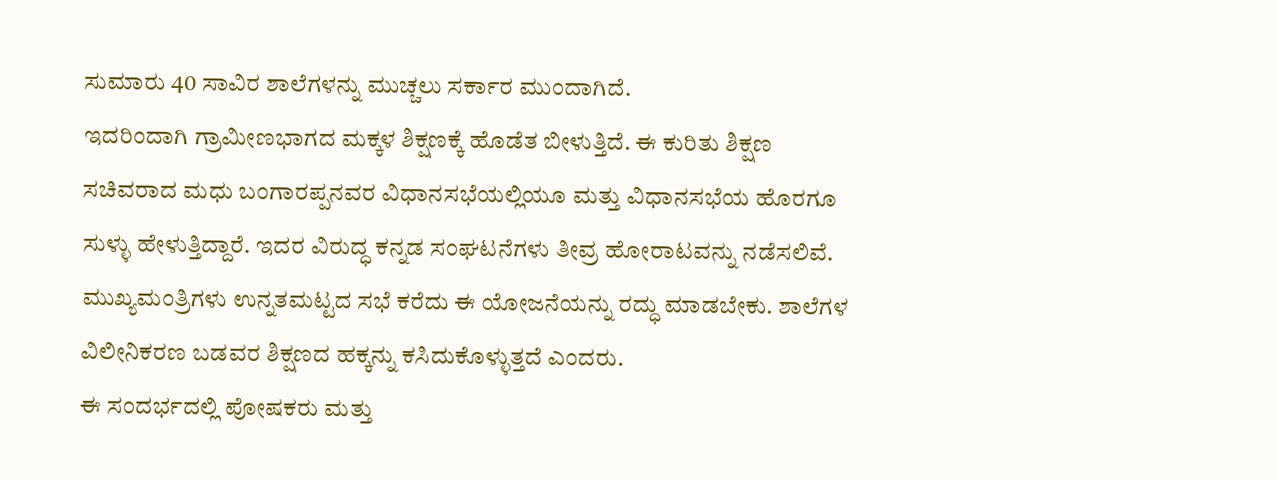ಸುಮಾರು 40 ಸಾವಿರ ಶಾಲೆಗಳನ್ನು ಮುಚ್ಚಲು ಸರ್ಕಾರ ಮುಂದಾಗಿದೆ.
ಇದರಿಂದಾಗಿ ಗ್ರಾಮೀಣಭಾಗದ ಮಕ್ಕಳ ಶಿಕ್ಷಣಕ್ಕೆ ಹೊಡೆತ ಬೀಳುತ್ತಿದೆ. ಈ ಕುರಿತು ಶಿಕ್ಷಣ ಸಚಿವರಾದ ಮಧು ಬಂಗಾರಪ್ಪನವರ ವಿಧಾನಸಭೆಯಲ್ಲಿಯೂ ಮತ್ತು ವಿಧಾನಸಭೆಯ ಹೊರಗೂ ಸುಳ್ಳು ಹೇಳುತ್ತಿದ್ದಾರೆ. ಇದರ ವಿರುದ್ಧ ಕನ್ನಡ ಸಂಘಟನೆಗಳು ತೀವ್ರ ಹೋರಾಟವನ್ನು ನಡೆಸಲಿವೆ. ಮುಖ್ಯಮಂತ್ರಿಗಳು ಉನ್ನತಮಟ್ಟದ ಸಭೆ ಕರೆದು ಈ ಯೋಜನೆಯನ್ನು ರದ್ಧು ಮಾಡಬೇಕು. ಶಾಲೆಗಳ ವಿಲೀನಿಕರಣ ಬಡವರ ಶಿಕ್ಷಣದ ಹಕ್ಕನ್ನು ಕಸಿದುಕೊಳ್ಳುತ್ತದೆ ಎಂದರು.
ಈ ಸಂದರ್ಭದಲ್ಲಿ ಪೋಷಕರು ಮತ್ತು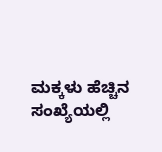ಮಕ್ಕಳು ಹೆಚ್ಚಿನ ಸಂಖ್ಯೆಯಲ್ಲಿ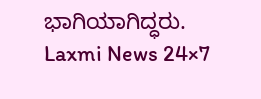ಭಾಗಿಯಾಗಿದ್ಧರು.
Laxmi News 24×7